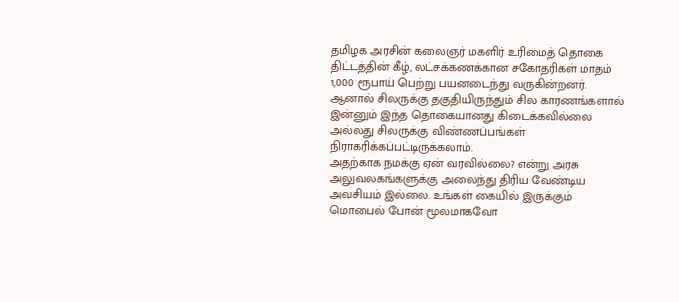தமிழக அரசின் கலைஞர் மகளிர் உரிமைத் தொகை திட்டத்தின் கீழ், லட்சக்கணக்கான சகோதரிகள் மாதம் 1,000 ரூபாய் பெற்று பயனடைந்து வருகின்றனர். ஆனால் சிலருக்கு தகுதியிருந்தும் சில காரணங்களால் இன்னும் இந்த தொகையானது கிடைக்கவில்லை அல்லது சிலருக்கு விண்ணப்பங்கள் நிராகரிக்கப்பட்டிருக்கலாம்.
அதற்காக நமக்கு ஏன் வரவில்லை? என்று அரசு அலுவலகங்களுக்கு அலைந்து திரிய வேண்டிய அவசியம் இல்லை. உங்கள் கையில் இருக்கும் மொபைல் போன் மூலமாகவோ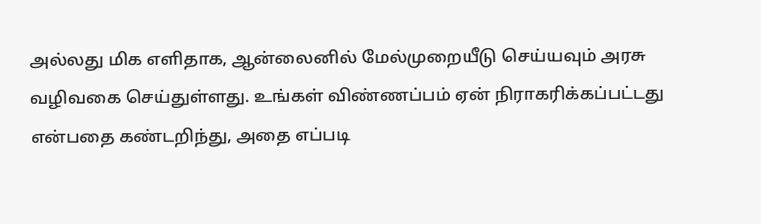அல்லது மிக எளிதாக, ஆன்லைனில் மேல்முறையீடு செய்யவும் அரசு வழிவகை செய்துள்ளது. உங்கள் விண்ணப்பம் ஏன் நிராகரிக்கப்பட்டது என்பதை கண்டறிந்து, அதை எப்படி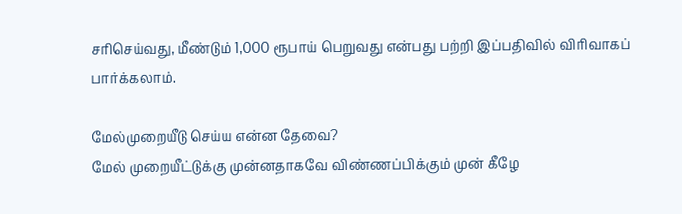சரிசெய்வது, மீண்டும் 1,000 ரூபாய் பெறுவது என்பது பற்றி இப்பதிவில் விரிவாகப் பார்க்கலாம்.

மேல்முறையீடு செய்ய என்ன தேவை?
மேல் முறையீட்டுக்கு முன்னதாகவே விண்ணப்பிக்கும் முன் கீழே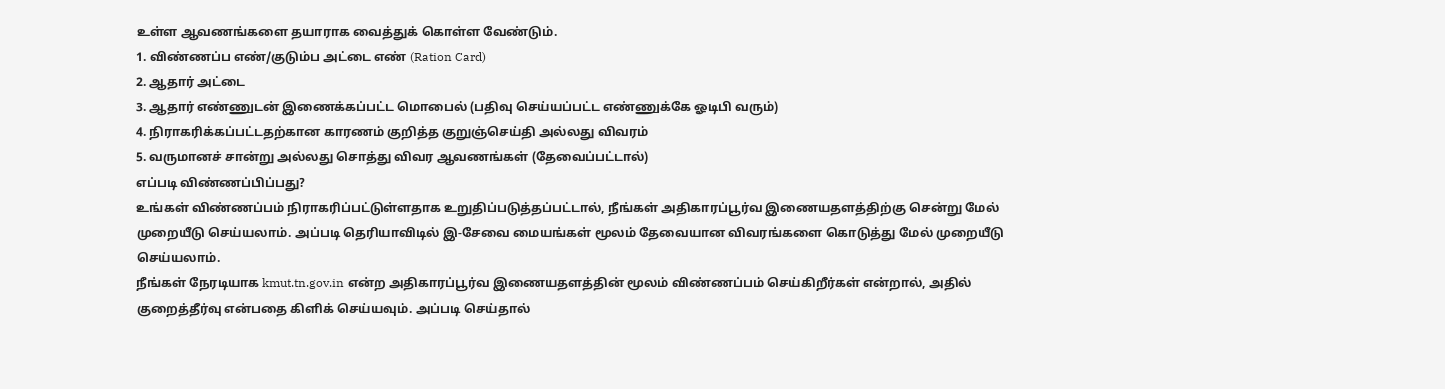உள்ள ஆவணங்களை தயாராக வைத்துக் கொள்ள வேண்டும்.
1. விண்ணப்ப எண்/குடும்ப அட்டை எண் (Ration Card)
2. ஆதார் அட்டை
3. ஆதார் எண்ணுடன் இணைக்கப்பட்ட மொபைல் (பதிவு செய்யப்பட்ட எண்ணுக்கே ஓடிபி வரும்)
4. நிராகரிக்கப்பட்டதற்கான காரணம் குறித்த குறுஞ்செய்தி அல்லது விவரம்
5. வருமானச் சான்று அல்லது சொத்து விவர ஆவணங்கள் (தேவைப்பட்டால்)
எப்படி விண்ணப்பிப்பது?
உங்கள் விண்ணப்பம் நிராகரிப்பட்டுள்ளதாக உறுதிப்படுத்தப்பட்டால், நீங்கள் அதிகாரப்பூர்வ இணையதளத்திற்கு சென்று மேல் முறையீடு செய்யலாம். அப்படி தெரியாவிடில் இ-சேவை மையங்கள் மூலம் தேவையான விவரங்களை கொடுத்து மேல் முறையீடு செய்யலாம்.
நீங்கள் நேரடியாக kmut.tn.gov.in என்ற அதிகாரப்பூர்வ இணையதளத்தின் மூலம் விண்ணப்பம் செய்கிறீர்கள் என்றால், அதில் குறைத்தீர்வு என்பதை கிளிக் செய்யவும். அப்படி செய்தால்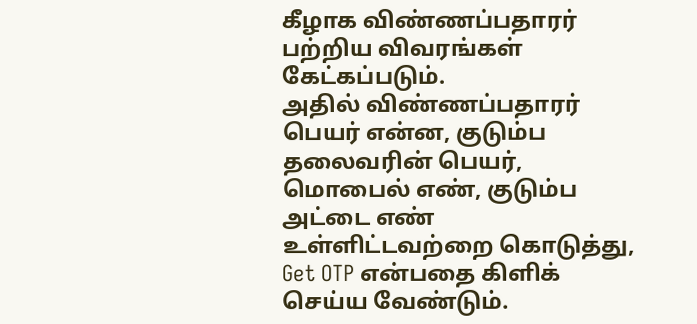கீழாக விண்ணப்பதாரர் பற்றிய விவரங்கள் கேட்கப்படும்.
அதில் விண்ணப்பதாரர் பெயர் என்ன, குடும்ப தலைவரின் பெயர், மொபைல் எண், குடும்ப அட்டை எண் உள்ளிட்டவற்றை கொடுத்து, Get OTP என்பதை கிளிக் செய்ய வேண்டும்.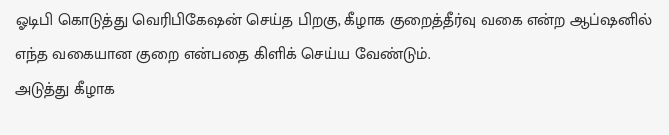ஓடிபி கொடுத்து வெரிபிகேஷன் செய்த பிறகு, கீழாக குறைத்தீர்வு வகை என்ற ஆப்ஷனில் எந்த வகையான குறை என்பதை கிளிக் செய்ய வேண்டும்.
அடுத்து கீழாக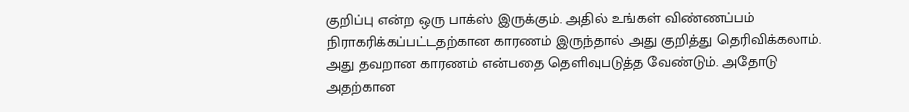குறிப்பு என்ற ஒரு பாக்ஸ் இருக்கும். அதில் உங்கள் விண்ணப்பம் நிராகரிக்கப்பட்டதற்கான காரணம் இருந்தால் அது குறித்து தெரிவிக்கலாம். அது தவறான காரணம் என்பதை தெளிவுபடுத்த வேண்டும். அதோடு அதற்கான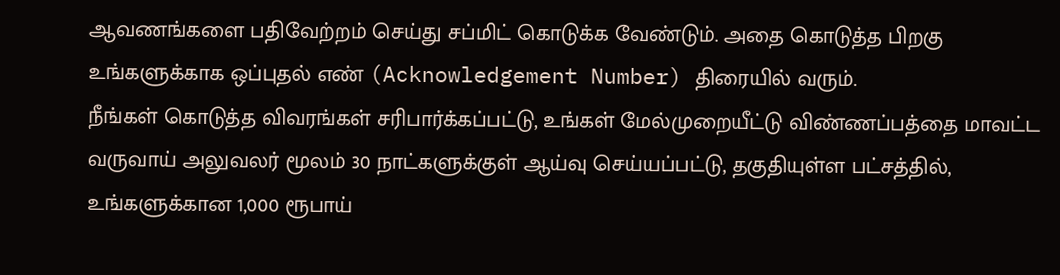ஆவணங்களை பதிவேற்றம் செய்து சப்மிட் கொடுக்க வேண்டும். அதை கொடுத்த பிறகு உங்களுக்காக ஒப்புதல் எண் (Acknowledgement Number) திரையில் வரும்.
நீங்கள் கொடுத்த விவரங்கள் சரிபார்க்கப்பட்டு, உங்கள் மேல்முறையீட்டு விண்ணப்பத்தை மாவட்ட வருவாய் அலுவலர் மூலம் 30 நாட்களுக்குள் ஆய்வு செய்யப்பட்டு, தகுதியுள்ள பட்சத்தில், உங்களுக்கான 1,000 ரூபாய்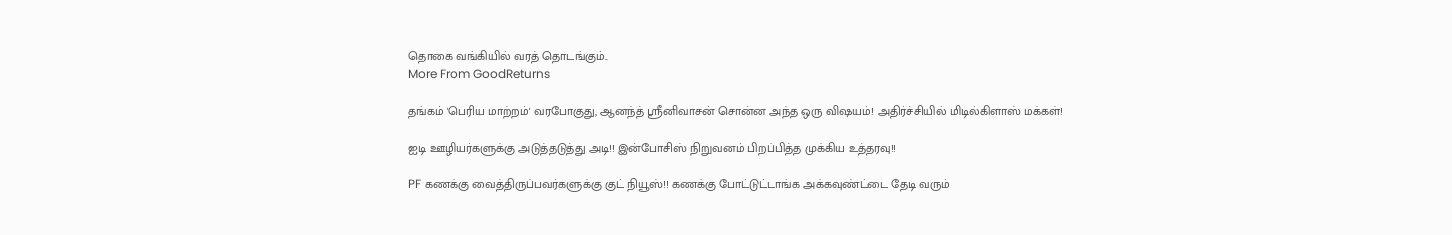தொகை வங்கியில் வரத் தொடங்கும்..
More From GoodReturns

தங்கம் 'பெரிய மாற்றம்' வரபோகுது, ஆனந்த் ஸ்ரீனிவாசன் சொன்ன அந்த ஒரு விஷயம்! அதிர்ச்சியில் மிடில்கிளாஸ் மக்கள்!

ஐடி ஊழியர்களுக்கு அடுத்தடுத்து அடி!! இன்போசிஸ் நிறுவனம் பிறப்பித்த முக்கிய உத்தரவு!!

PF கணக்கு வைத்திருப்பவர்களுக்கு குட் நியூஸ்!! கணக்கு போட்டுட்டாங்க அக்கவுண்ட்டை தேடி வரும்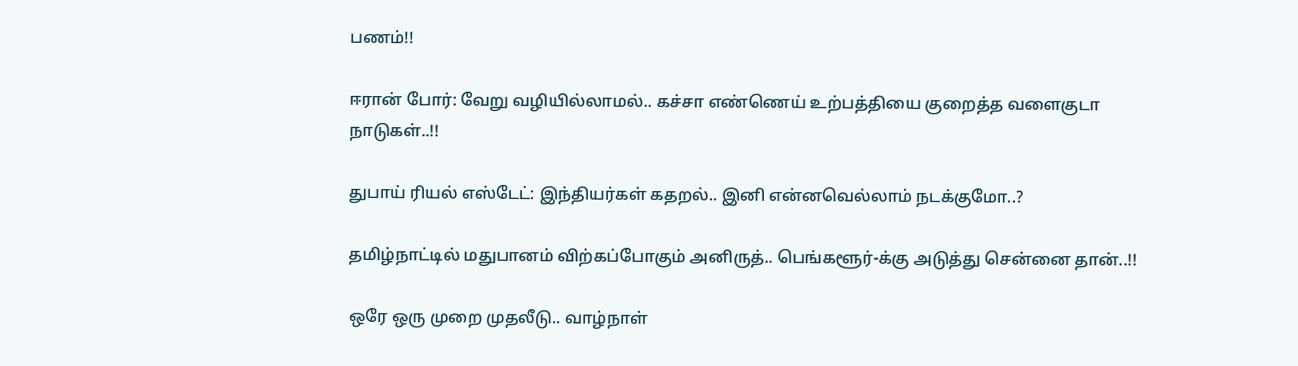பணம்!!

ஈரான் போர்: வேறு வழியில்லாமல்.. கச்சா எண்ணெய் உற்பத்தியை குறைத்த வளைகுடா நாடுகள்..!!

துபாய் ரியல் எஸ்டேட்: இந்தியர்கள் கதறல்.. இனி என்னவெல்லாம் நடக்குமோ..?

தமிழ்நாட்டில் மதுபானம் விற்கப்போகும் அனிருத்.. பெங்களூர்-க்கு அடுத்து சென்னை தான்..!!

ஒரே ஒரு முறை முதலீடு.. வாழ்நாள்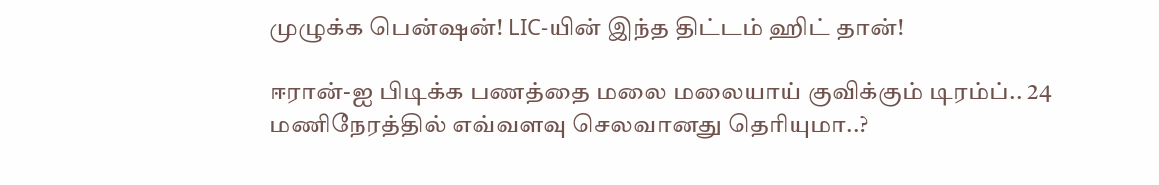முழுக்க பென்ஷன்! LIC-யின் இந்த திட்டம் ஹிட் தான்!

ஈரான்-ஐ பிடிக்க பணத்தை மலை மலையாய் குவிக்கும் டிரம்ப்.. 24 மணிநேரத்தில் எவ்வளவு செலவானது தெரியுமா..?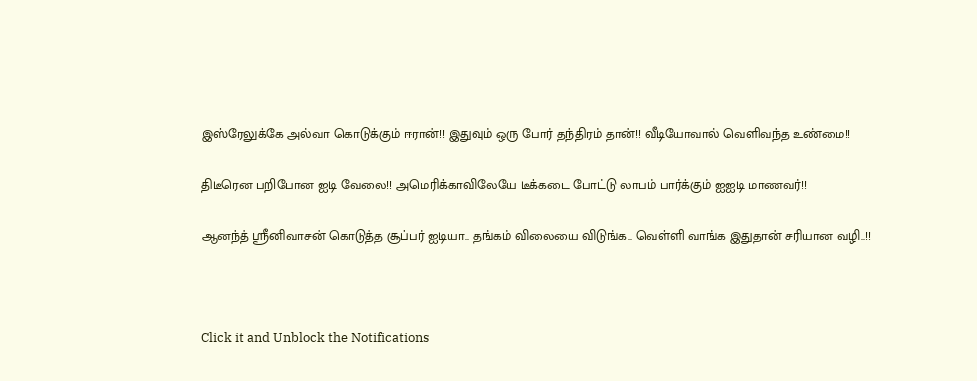இஸ்ரேலுக்கே அல்வா கொடுக்கும் ஈரான்!! இதுவும் ஒரு போர் தந்திரம் தான்!! வீடியோவால் வெளிவந்த உண்மை!!

திடீரென பறிபோன ஐடி வேலை!! அமெரிக்காவிலேயே டீக்கடை போட்டு லாபம் பார்க்கும் ஐஐடி மாணவர்!!

ஆனந்த் ஸ்ரீனிவாசன் கொடுத்த சூப்பர் ஐடியா.. தங்கம் விலையை விடுங்க.. வெள்ளி வாங்க இதுதான் சரியான வழி..!!



Click it and Unblock the Notifications